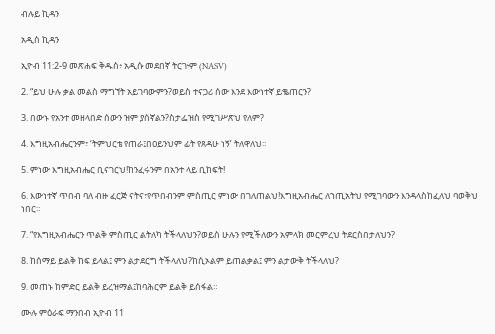ብሉይ ኪዳን

አዲስ ኪዳን

ኢዮብ 11:2-9 መጽሐፍ ቅዱስ፥ አዲሱ መደበኛ ትርጒም (NASV)

2. “ይህ ሁሉ ቃል መልስ ማግኘት አይገባውምን?ወይስ ተናጋሪ ሰው እንደ እውነተኛ ይቈጠርን?

3. በውኑ የአንተ መዘላበድ ሰውን ዝም ያሰኛልን?ስታፌዝስ የሚገሥጽህ የለም?

4. እግዚአብሔርንም፣ ‘ትምህርቴ የጠራ፤በዐይንህም ፊት የጸዳሁ ነኝ’ ትለዋለህ።

5. ምነው እግዚአብሔር ቢናገርህ!ከንፈሩንም በአንተ ላይ ቢከፍት!

6. እውነተኛ ጥበብ ባለ ብዙ ፈርጅ ናትና፣የጥበብንም ምስጢር ምነው በገለጠልህ!እግዚአብሔር ለኀጢአትህ የሚገባውን እንዳላስከፈለህ ባወቅህ ነበር።

7. “የእግዚአብሔርን ጥልቅ ምስጢር ልትለካ ትችላለህን?ወይስ ሁሉን የሚችለውን አምላክ መርምረህ ትደርስበታለህን?

8. ከሰማይ ይልቅ ከፍ ይላል፤ ምን ልታደርግ ትችላለህ?ከሲኦልም ይጠልቃል፤ ምን ልታውቅ ትችላለህ?

9. መጠኑ ከምድር ይልቅ ይረዝማል፤ከባሕርም ይልቅ ይሰፋል።

ሙሉ ምዕራፍ ማንበብ ኢዮብ 11